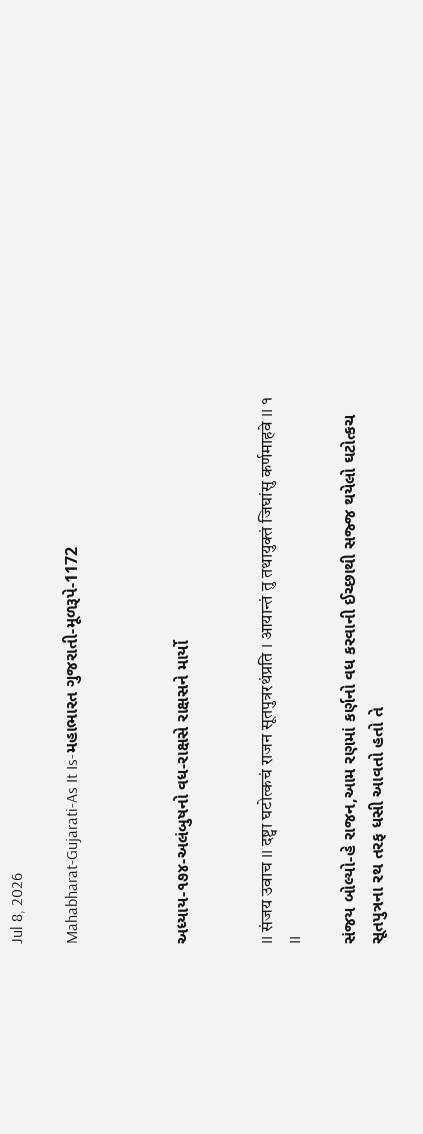Jul 8, 2026

Mahabharat-Gujarati-As It Is-મહાભારત ગુજરાતી-મૂળરૂપે-1172



અધ્યાય-૧૭૪-અલંબુષનો વધ-રાક્ષસે રાક્ષસને માર્યો


II संजय उवाच II दष्ट्वा घटोत्कचं राजन सूतपुत्ररथंप्रति I आयान्तं तु तथायुक्तं जिघांसु कर्णमाहवे II १ II

સંજય બોલ્યો-હે રાજન,આમ રણમાં કર્ણનો વધ કરવાની ઈચ્છાથી સજ્જ થયેલો ઘટોત્કચ સૂતપુત્રના રથ તરફ ધસી આવતો હતો તે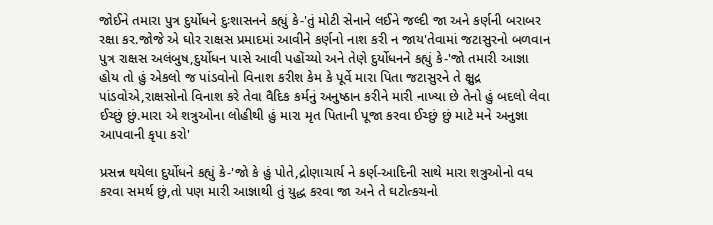જોઈને તમારા પુત્ર દુર્યોધને દુઃશાસનને કહ્યું કે-'તું મોટી સેનાને લઈને જલ્દી જા અને કર્ણની બરાબર રક્ષા કર.જોજે એ ઘોર રાક્ષસ પ્રમાદમાં આવીને કર્ણનો નાશ કરી ન જાય'તેવામાં જટાસુરનો બળવાન પુત્ર રાક્ષસ અલંબુષ,દુર્યોધન પાસે આવી પહોંચ્યો અને તેણે દુર્યોધનને કહ્યું કે-'જો તમારી આજ્ઞા હોય તો હું એકલો જ પાંડવોનો વિનાશ કરીશ કેમ કે પૂર્વે મારા પિતા જટાસુરને તે ક્ષુદ્ર પાંડવોએ,રાક્ષસોનો વિનાશ કરે તેવા વૈદિક કર્મનું અનુષ્ઠાન કરીને મારી નાખ્યા છે તેનો હું બદલો લેવા ઈચ્છું છું.મારા એ શત્રુઓના લોહીથી હું મારા મૃત પિતાની પૂજા કરવા ઈચ્છું છું માટે મને અનુજ્ઞા આપવાની કૃપા કરો'

પ્રસન્ન થયેલા દુર્યોધને કહ્યું કે-'જો કે હું પોતે,દ્રોણાચાર્ય ને કર્ણ-આદિની સાથે મારા શત્રુઓનો વધ કરવા સમર્થ છું,તો પણ મારી આજ્ઞાથી તું યુદ્ધ કરવા જા અને તે ઘટોત્કચનો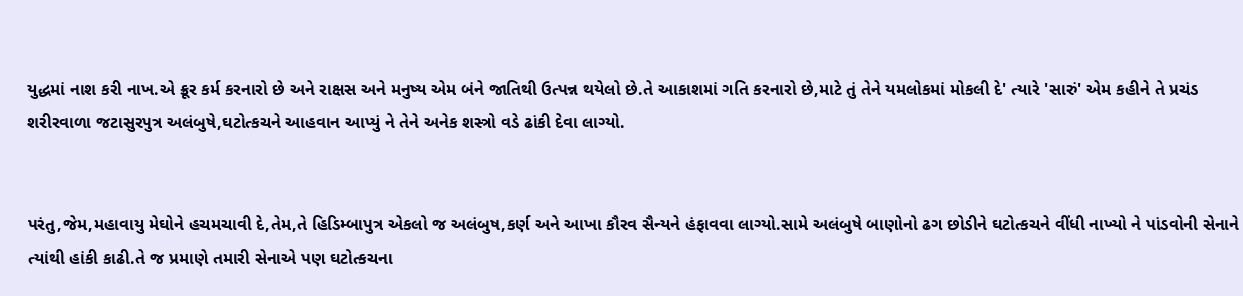યુદ્ધમાં નાશ કરી નાખ.એ ક્રૂર કર્મ કરનારો છે અને રાક્ષસ અને મનુષ્ય એમ બંને જાતિથી ઉત્પન્ન થયેલો છે.તે આકાશમાં ગતિ કરનારો છે,માટે તું તેને યમલોકમાં મોકલી દે' ત્યારે 'સારું' એમ કહીને તે પ્રચંડ શરીરવાળા જટાસુરપુત્ર અલંબુષે,ઘટોત્કચને આહવાન આપ્યું ને તેને અનેક શસ્ત્રો વડે ઢાંકી દેવા લાગ્યો.


પરંતુ,જેમ,મહાવાયુ મેઘોને હચમચાવી દે,તેમ,તે હિડિમ્બાપુત્ર એકલો જ અલંબુષ,કર્ણ અને આખા કૌરવ સૈન્યને હંફાવવા લાગ્યો.સામે અલંબુષે બાણોનો ઢગ છોડીને ઘટોત્કચને વીંધી નાખ્યો ને પાંડવોની સેનાને ત્યાંથી હાંકી કાઢી.તે જ પ્રમાણે તમારી સેનાએ પણ ઘટોત્કચના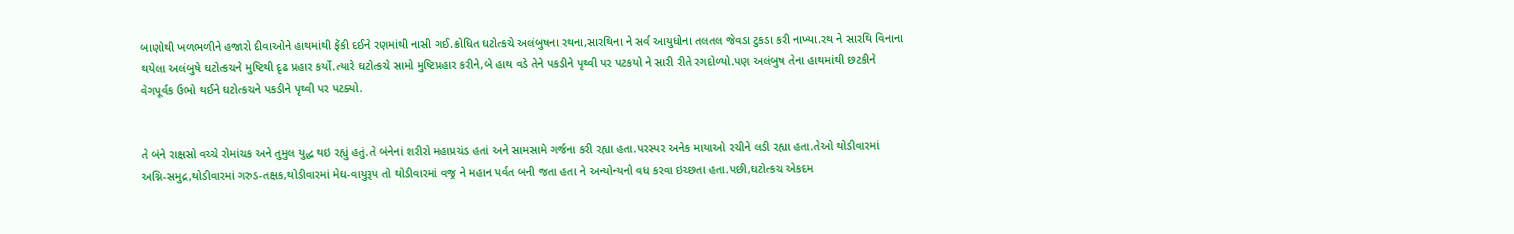બાણોથી ખળભળીને હજારો દીવાઓને હાથમાંથી ફેંકી દઈને રણમાંથી નાસી ગઈ.ક્રોધિત ઘટોત્કચે અલંબુષના રથના,સારથિના ને સર્વ આયુધોના તલતલ જેવડા ટુકડા કરી નાખ્યા.રથ ને સારથિ વિનાના થયેલા અલંબુષે ઘટોત્કચને મુષ્ટિથી દૃઢ પ્રહાર કર્યો.ત્યારે ઘટોત્કચે સામો મુષ્ટિપ્રહાર કરીને,બે હાથ વડે તેને પકડીને પૃથ્વી પર પટકયો ને સારી રીતે રગદોળ્યો.પણ અલંબુષ તેના હાથમાંથી છટકીને વેગપૂર્વક ઉભો થઈને ઘટોત્કચને પકડીને પૃથ્વી પર પટક્યો.


તે બંને રાક્ષસો વચ્ચે રોમાંચક અને તુમુલ યુદ્ધ થઇ રહ્યું હતું.તે બંનેનાં શરીરો મહાપ્રચંડ હતાં અને સામસામે ગર્જના કરી રહ્યા હતા.પરસ્પર અનેક માયાઓ રચીને લડી રહ્યા હતા.તેઓ થોડીવારમાં અગ્નિ-સમુદ્ર,થોડીવારમાં ગરુડ-તક્ષક,થોડીવારમાં મેઘ-વાયુરૂપ તો થોડીવારમાં વજ્ર ને મહાન પર્વત બની જતા હતા ને અન્યોન્યનો વધ કરવા ઇચ્છતા હતા.પછી,ઘટોત્કચ એકદમ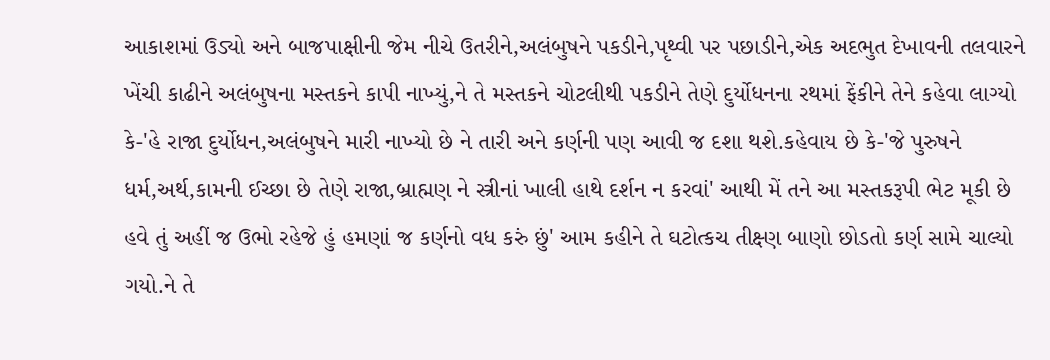આકાશમાં ઉડ્યો અને બાજપાક્ષીની જેમ નીચે ઉતરીને,અલંબુષને પકડીને,પૃથ્વી પર પછાડીને,એક અદભુત દેખાવની તલવારને ખેંચી કાઢીને અલંબુષના મસ્તકને કાપી નાખ્યું,ને તે મસ્તકને ચોટલીથી પકડીને તેણે દુર્યોધનના રથમાં ફેંકીને તેને કહેવા લાગ્યો કે-'હે રાજા દુર્યોધન,અલંબુષને મારી નાખ્યો છે ને તારી અને કર્ણની પણ આવી જ દશા થશે.કહેવાય છે કે-'જે પુરુષને ધર્મ,અર્થ,કામની ઈચ્છા છે તેણે રાજા,બ્રાહ્મણ ને સ્ત્રીનાં ખાલી હાથે દર્શન ન કરવાં' આથી મેં તને આ મસ્તકરૂપી ભેટ મૂકી છે હવે તું અહીં જ ઉભો રહેજે હું હમણાં જ કર્ણનો વધ કરું છું' આમ કહીને તે ઘટોત્કચ તીક્ષ્ણ બાણો છોડતો કર્ણ સામે ચાલ્યો ગયો.ને તે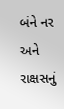બંને નર અને રાક્ષસનું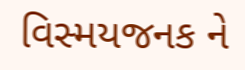વિસ્મયજનક ને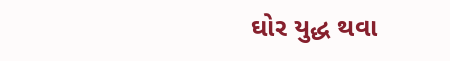ઘોર યુદ્ધ થવા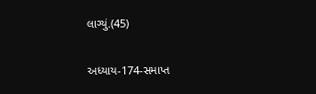લાગ્યું.(45)

અધ્યાય-174-સમાપ્ત